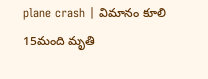plane crash | విమానం కూలి 15మంది మృతి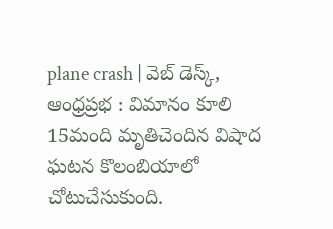plane crash | వెబ్ డెస్క్, ఆంధ్రప్రభ : విమానం కూలి 15మంది మృతిచెందిన విషాద ఘటన కొలంబియాలో చోటుచేసుకుంది.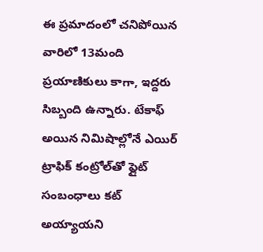ఈ ప్రమాదంలో చనిపోయిన వారిలో 13మంది ప్రయాణికులు కాగా, ఇద్దరు సిబ్బంది ఉన్నారు. టేకాఫ్‌ అయిన నిమిషాల్లోనే ఎయిర్‌ ట్రాఫిక్‌ కంట్రోల్‌తో ఫ్లైట్‌ సంబంధాలు కట్ అయ్యాయని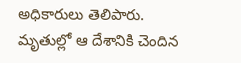అధికారులు తెలిపారు. మృతుల్లో ఆ దేశానికి చెందిన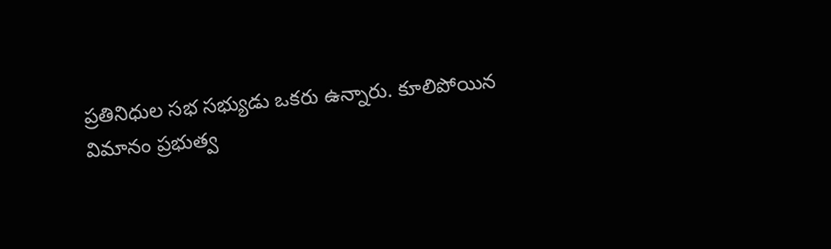ప్రతినిధుల సభ సభ్యుడు ఒకరు ఉన్నారు. కూలిపోయిన విమానం ప్రభుత్వ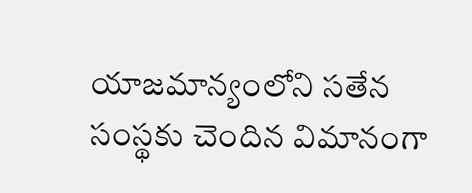యాజమాన్యంలోని సతేన సంస్థకు చెందిన విమానంగా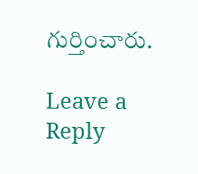గుర్తించారు.

Leave a Reply